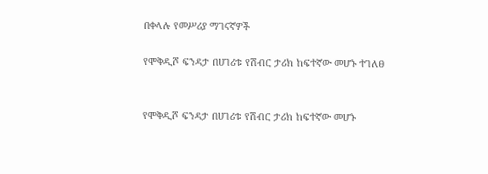በቀላሉ የመሥሪያ ማገናኛዎች

የሞቅዲሾ ፍንዳታ በሀገሪቱ የሽብር ታሪክ ከፍተኛው መሆኑ ተገለፀ


የሞቅዲሾ ፍንዳታ በሀገሪቱ የሽብር ታሪክ ከፍተኛው መሆኑ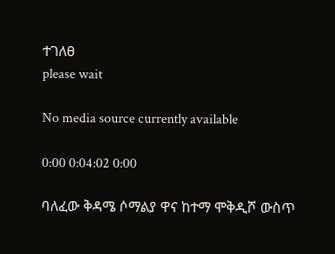ተገለፀ
please wait

No media source currently available

0:00 0:04:02 0:00

ባለፈው ቅዳሜ ሶማልያ ዋና ከተማ ሞቅዲሾ ውስጥ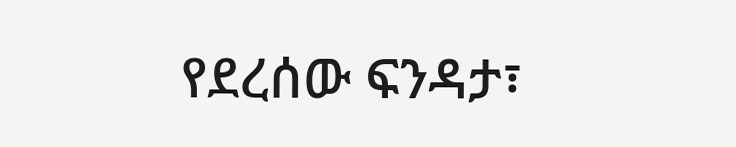የደረሰው ፍንዳታ፣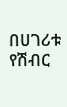በሀገሪቱ የሽብር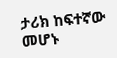ታሪክ ከፍተኛው መሆኑ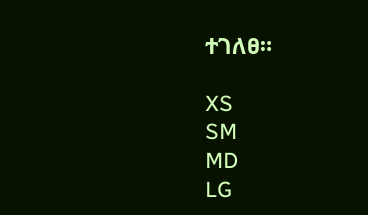ተገለፀ።

XS
SM
MD
LG